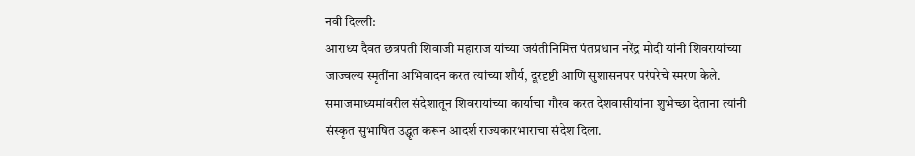नवी दिल्ली:
आराध्य दैवत छत्रपती शिवाजी महाराज यांच्या जयंतीनिमित्त पंतप्रधान नरेंद्र मोदी यांनी शिवरायांच्या जाज्वल्य स्मृतींना अभिवादन करत त्यांच्या शौर्य, दूरदृष्टी आणि सुशासनपर परंपरेचे स्मरण केले. समाजमाध्यमांवरील संदेशातून शिवरायांच्या कार्याचा गौरव करत देशवासीयांना शुभेच्छा देताना त्यांनी संस्कृत सुभाषित उद्धृत करून आदर्श राज्यकारभाराचा संदेश दिला.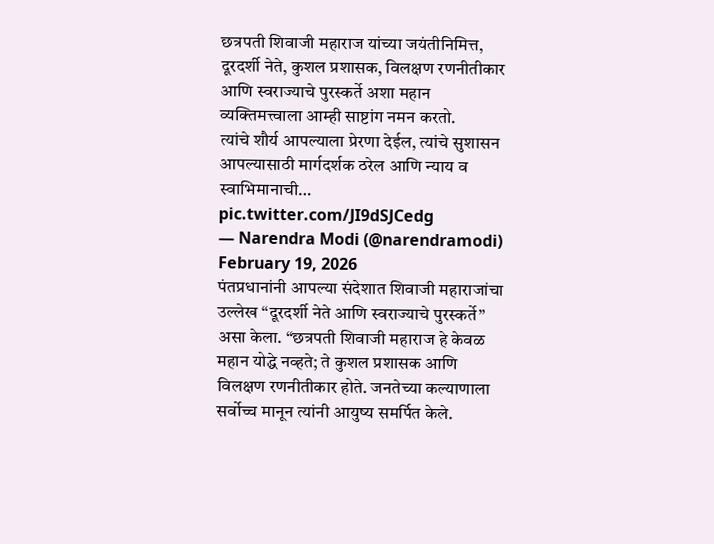छत्रपती शिवाजी महाराज यांच्या जयंतीनिमित्त, दूरदर्शी नेते, कुशल प्रशासक, विलक्षण रणनीतीकार आणि स्वराज्याचे पुरस्कर्ते अशा महान व्यक्तिमत्त्वाला आम्ही साष्टांग नमन करतो.
त्यांचे शौर्य आपल्याला प्रेरणा देईल, त्यांचे सुशासन आपल्यासाठी मार्गदर्शक ठरेल आणि न्याय व स्वाभिमानाची… pic.twitter.com/JI9dSJCedg
— Narendra Modi (@narendramodi) February 19, 2026
पंतप्रधानांनी आपल्या संदेशात शिवाजी महाराजांचा उल्लेख “दूरदर्शी नेते आणि स्वराज्याचे पुरस्कर्ते” असा केला. “छत्रपती शिवाजी महाराज हे केवळ महान योद्धे नव्हते; ते कुशल प्रशासक आणि विलक्षण रणनीतीकार होते. जनतेच्या कल्याणाला सर्वोच्च मानून त्यांनी आयुष्य समर्पित केले.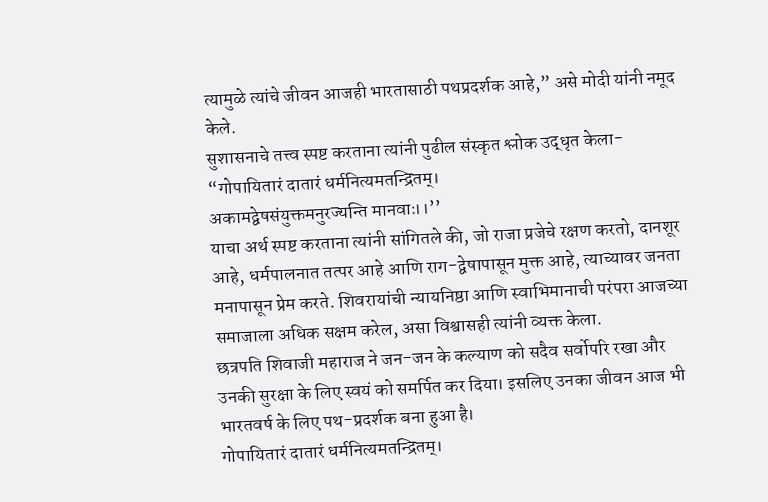त्यामुळे त्यांचे जीवन आजही भारतासाठी पथप्रदर्शक आहे,” असे मोदी यांनी नमूद केले.
सुशासनाचे तत्त्व स्पष्ट करताना त्यांनी पुढील संस्कृत श्लोक उद्धृत केला-
“गोपायितारं दातारं धर्मनित्यमतन्द्रितम्।
अकामद्वेषसंयुक्तमनुरज्यन्ति मानवाः।।’’
याचा अर्थ स्पष्ट करताना त्यांनी सांगितले की, जो राजा प्रजेचे रक्षण करतो, दानशूर आहे, धर्मपालनात तत्पर आहे आणि राग-द्वेषापासून मुक्त आहे, त्याच्यावर जनता मनापासून प्रेम करते. शिवरायांची न्यायनिष्ठा आणि स्वाभिमानाची परंपरा आजच्या समाजाला अधिक सक्षम करेल, असा विश्वासही त्यांनी व्यक्त केला.
छत्रपति शिवाजी महाराज ने जन-जन के कल्याण को सदैव सर्वोपरि रखा और उनकी सुरक्षा के लिए स्वयं को समर्पित कर दिया। इसलिए उनका जीवन आज भी भारतवर्ष के लिए पथ-प्रदर्शक बना हुआ है।
गोपायितारं दातारं धर्मनित्यमतन्द्रितम्।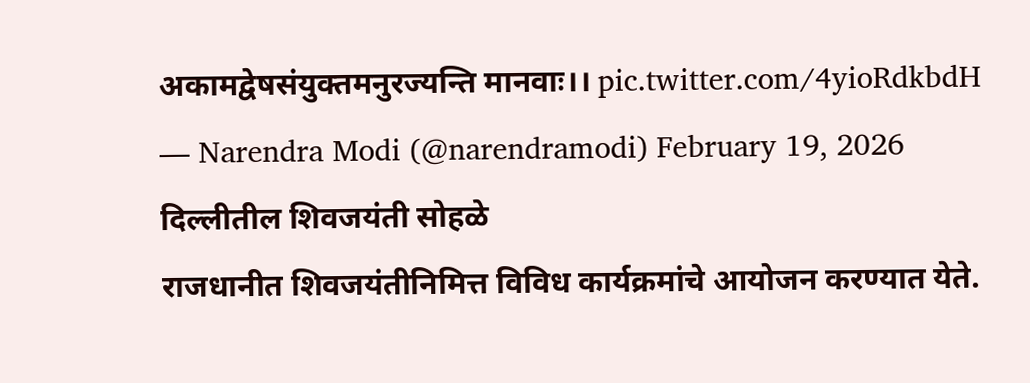अकामद्वेषसंयुक्तमनुरज्यन्ति मानवाः।। pic.twitter.com/4yioRdkbdH
— Narendra Modi (@narendramodi) February 19, 2026
दिल्लीतील शिवजयंती सोहळे
राजधानीत शिवजयंतीनिमित्त विविध कार्यक्रमांचे आयोजन करण्यात येते.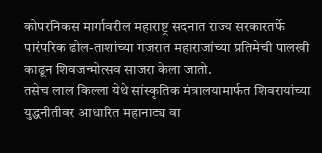कोपरनिकस मार्गावरील महाराष्ट्र सदनात राज्य सरकारतर्फे पारंपरिक ढोल-ताशांच्या गजरात महाराजांच्या प्रतिमेची पालखी काढून शिवजन्मोत्सव साजरा केला जातो.
तसेच लाल किल्ला येथे सांस्कृतिक मंत्रालयामार्फत शिवरायांच्या युद्धनीतीवर आधारित महानाट्य वा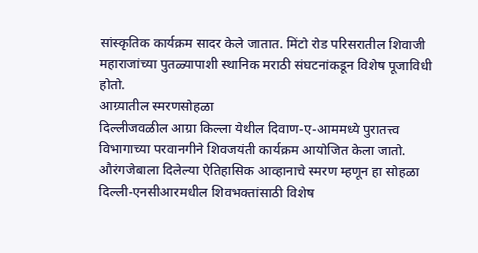सांस्कृतिक कार्यक्रम सादर केले जातात. मिंटो रोड परिसरातील शिवाजी महाराजांच्या पुतळ्यापाशी स्थानिक मराठी संघटनांकडून विशेष पूजाविधी होतो.
आग्र्यातील स्मरणसोहळा
दिल्लीजवळील आग्रा किल्ला येथील दिवाण-ए-आममध्ये पुरातत्त्व विभागाच्या परवानगीने शिवजयंती कार्यक्रम आयोजित केला जातो. औरंगजेबाला दिलेल्या ऐतिहासिक आव्हानाचे स्मरण म्हणून हा सोहळा दिल्ली-एनसीआरमधील शिवभक्तांसाठी विशेष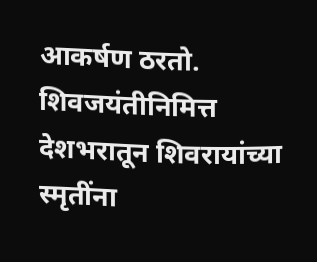आकर्षण ठरतो.
शिवजयंतीनिमित्त देशभरातून शिवरायांच्या स्मृतींना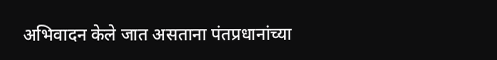अभिवादन केले जात असताना पंतप्रधानांच्या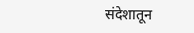संदेशातून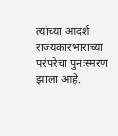त्यांच्या आदर्श राज्यकारभाराच्या परंपरेचा पुनःस्मरण झाला आहे.